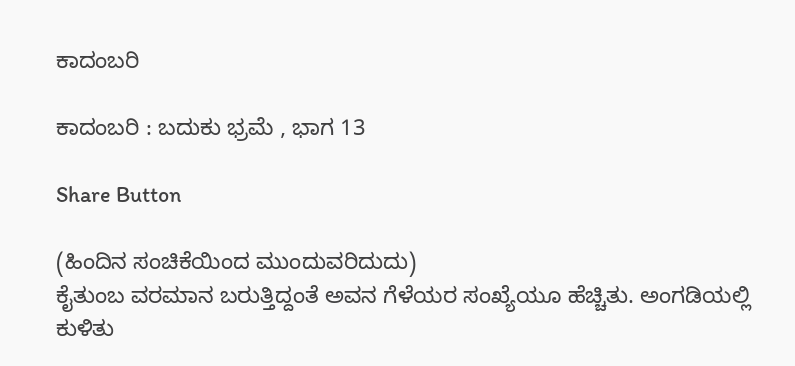ಕಾದಂಬರಿ

ಕಾದಂಬರಿ : ಬದುಕು ಭ್ರಮೆ , ಭಾಗ 13

Share Button

(ಹಿಂದಿನ ಸಂಚಿಕೆಯಿಂದ ಮುಂದುವರಿದುದು)
ಕೈತುಂಬ ವರಮಾನ ಬರುತ್ತಿದ್ದಂತೆ ಅವನ ಗೆಳೆಯರ ಸಂಖ್ಯೆಯೂ ಹೆಚ್ಚಿತು. ಅಂಗಡಿಯಲ್ಲಿ ಕುಳಿತು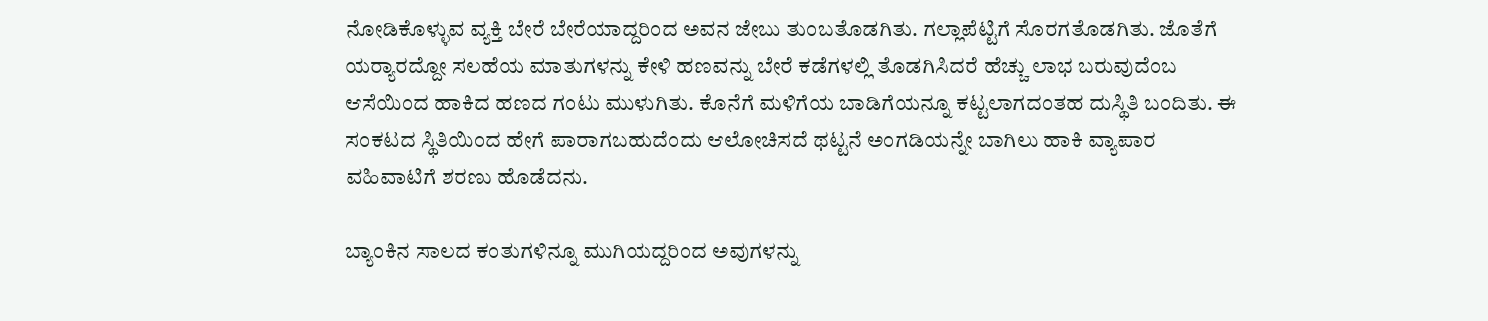ನೋಡಿಕೊಳ್ಳುವ ವ್ಯಕ್ತಿ ಬೇರೆ ಬೇರೆಯಾದ್ದರಿಂದ ಅವನ ಜೇಬು ತುಂಬತೊಡಗಿತು. ಗಲ್ಲಾಪೆಟ್ಟಿಗೆ ಸೊರಗತೊಡಗಿತು. ಜೊತೆಗೆ ಯರ‍್ಯಾರದ್ದೋ ಸಲಹೆಯ ಮಾತುಗಳನ್ನು ಕೇಳಿ ಹಣವನ್ನು ಬೇರೆ ಕಡೆಗಳಲ್ಲಿ ತೊಡಗಿಸಿದರೆ ಹೆಚ್ಚು ಲಾಭ ಬರುವುದೆಂಬ ಆಸೆಯಿಂದ ಹಾಕಿದ ಹಣದ ಗಂಟು ಮುಳುಗಿತು. ಕೊನೆಗೆ ಮಳಿಗೆಯ ಬಾಡಿಗೆಯನ್ನೂ ಕಟ್ಟಲಾಗದಂತಹ ದುಸ್ಥಿತಿ ಬಂದಿತು. ಈ ಸಂಕಟದ ಸ್ಥಿತಿಯಿಂದ ಹೇಗೆ ಪಾರಾಗಬಹುದೆಂದು ಆಲೋಚಿಸದೆ ಥಟ್ಟನೆ ಅಂಗಡಿಯನ್ನೇ ಬಾಗಿಲು ಹಾಕಿ ವ್ಯಾಪಾರ ವಹಿವಾಟಿಗೆ ಶರಣು ಹೊಡೆದನು.

ಬ್ಯಾಂಕಿನ ಸಾಲದ ಕಂತುಗಳಿನ್ನೂ ಮುಗಿಯದ್ದರಿಂದ ಅವುಗಳನ್ನು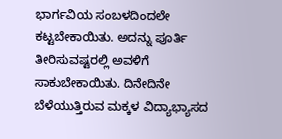ಭಾರ್ಗವಿಯ ಸಂಬಳದಿಂದಲೇ ಕಟ್ಟಬೇಕಾಯಿತು. ಅದನ್ನು ಪೂರ್ತಿ ತೀರಿಸುವಷ್ಟರಲ್ಲಿ ಅವಳಿಗೆ ಸಾಕುಬೇಕಾಯಿತು. ದಿನೇದಿನೇ ಬೆಳೆಯುತ್ತಿರುವ ಮಕ್ಕಳ ವಿದ್ಯಾಭ್ಯಾಸದ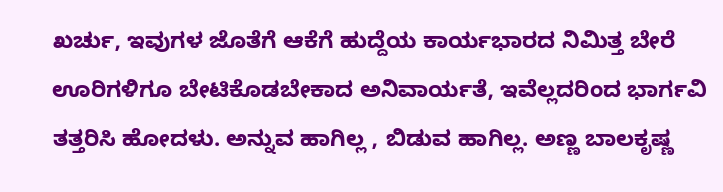ಖರ್ಚು, ಇವುಗಳ ಜೊತೆಗೆ ಆಕೆಗೆ ಹುದ್ದೆಯ ಕಾರ್ಯಭಾರದ ನಿಮಿತ್ತ ಬೇರೆ ಊರಿಗಳಿಗೂ ಬೇಟಿಕೊಡಬೇಕಾದ ಅನಿವಾರ್ಯತೆ, ಇವೆಲ್ಲದರಿಂದ ಭಾರ್ಗವಿ ತತ್ತರಿಸಿ ಹೋದಳು. ಅನ್ನುವ ಹಾಗಿಲ್ಲ , ಬಿಡುವ ಹಾಗಿಲ್ಲ. ಅಣ್ಣ ಬಾಲಕೃಷ್ಣ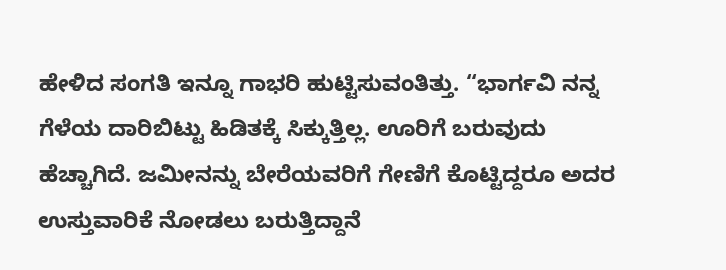ಹೇಳಿದ ಸಂಗತಿ ಇನ್ನೂ ಗಾಭರಿ ಹುಟ್ಟಿಸುವಂತಿತ್ತು. “ಭಾರ್ಗವಿ ನನ್ನ ಗೆಳೆಯ ದಾರಿಬಿಟ್ಟು ಹಿಡಿತಕ್ಕೆ ಸಿಕ್ಕುತ್ತಿಲ್ಲ. ಊರಿಗೆ ಬರುವುದು ಹೆಚ್ಚಾಗಿದೆ. ಜಮೀನನ್ನು ಬೇರೆಯವರಿಗೆ ಗೇಣಿಗೆ ಕೊಟ್ಟಿದ್ದರೂ ಅದರ ಉಸ್ತುವಾರಿಕೆ ನೋಡಲು ಬರುತ್ತಿದ್ದಾನೆ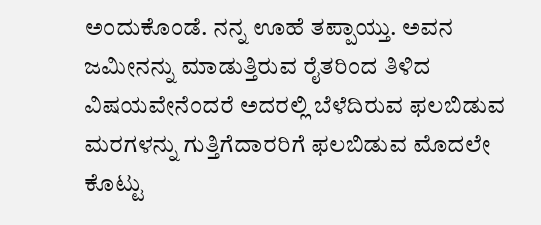ಅಂದುಕೊಂಡೆ. ನನ್ನ ಊಹೆ ತಪ್ಪಾಯ್ತು. ಅವನ ಜಮೀನನ್ನು ಮಾಡುತ್ತಿರುವ ರೈತರಿಂದ ತಿಳಿದ ವಿಷಯವೇನೆಂದರೆ ಅದರಲ್ಲಿ ಬೆಳೆದಿರುವ ಫಲಬಿಡುವ ಮರಗಳನ್ನು ಗುತ್ತಿಗೆದಾರರಿಗೆ ಫಲಬಿಡುವ ಮೊದಲೇ ಕೊಟ್ಟು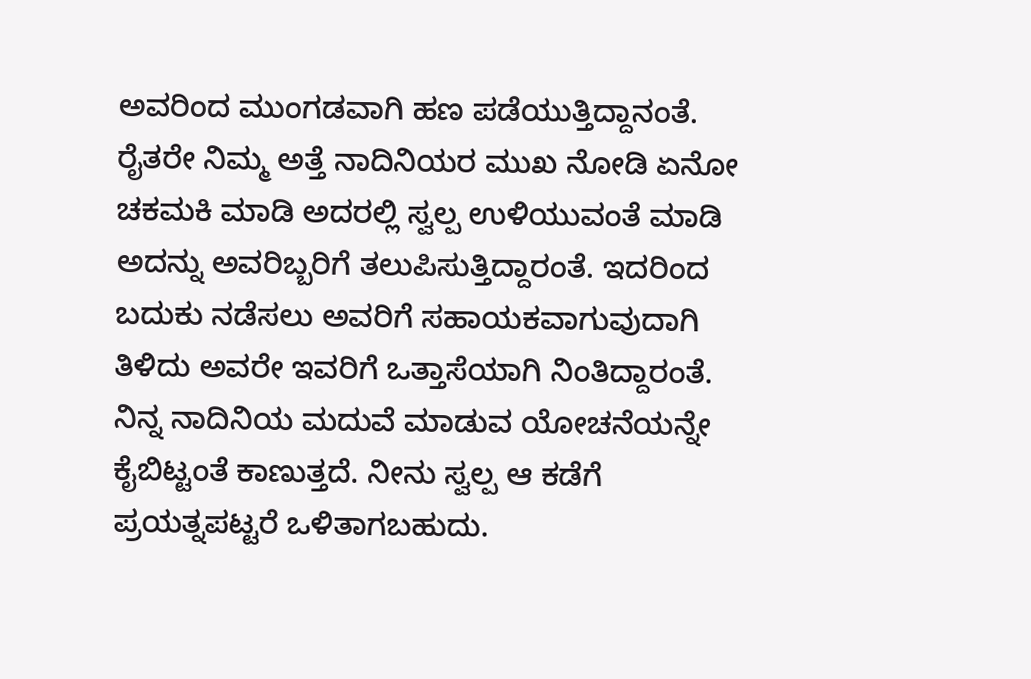ಅವರಿಂದ ಮುಂಗಡವಾಗಿ ಹಣ ಪಡೆಯುತ್ತಿದ್ದಾನಂತೆ. ರೈತರೇ ನಿಮ್ಮ ಅತ್ತೆ ನಾದಿನಿಯರ ಮುಖ ನೋಡಿ ಏನೋ ಚಕಮಕಿ ಮಾಡಿ ಅದರಲ್ಲಿ ಸ್ವಲ್ಪ ಉಳಿಯುವಂತೆ ಮಾಡಿ ಅದನ್ನು ಅವರಿಬ್ಬರಿಗೆ ತಲುಪಿಸುತ್ತಿದ್ದಾರಂತೆ. ಇದರಿಂದ ಬದುಕು ನಡೆಸಲು ಅವರಿಗೆ ಸಹಾಯಕವಾಗುವುದಾಗಿ ತಿಳಿದು ಅವರೇ ಇವರಿಗೆ ಒತ್ತಾಸೆಯಾಗಿ ನಿಂತಿದ್ದಾರಂತೆ. ನಿನ್ನ ನಾದಿನಿಯ ಮದುವೆ ಮಾಡುವ ಯೋಚನೆಯನ್ನೇ ಕೈಬಿಟ್ಟಂತೆ ಕಾಣುತ್ತದೆ. ನೀನು ಸ್ವಲ್ಪ ಆ ಕಡೆಗೆ ಪ್ರಯತ್ನಪಟ್ಟರೆ ಒಳಿತಾಗಬಹುದು.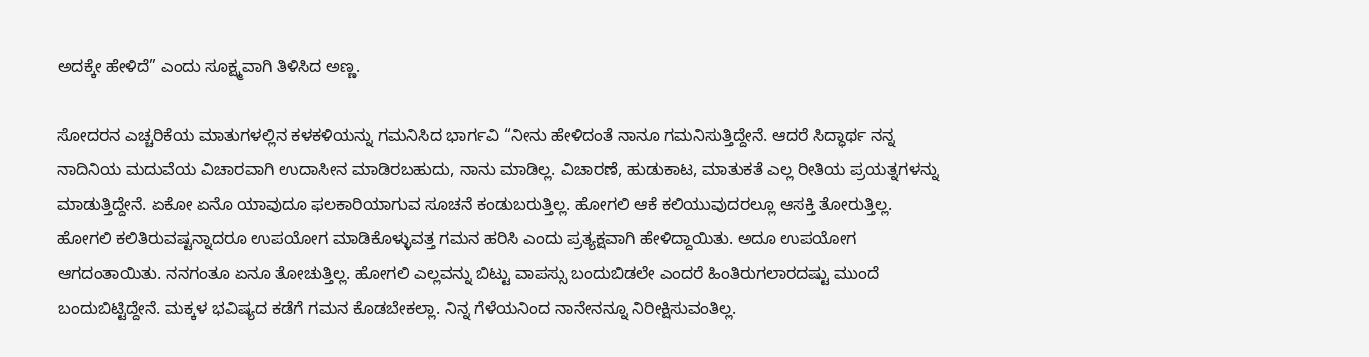ಅದಕ್ಕೇ ಹೇಳಿದೆ” ಎಂದು ಸೂಕ್ಷ್ಮವಾಗಿ ತಿಳಿಸಿದ ಅಣ್ಣ.

ಸೋದರನ ಎಚ್ಚರಿಕೆಯ ಮಾತುಗಳಲ್ಲಿನ ಕಳಕಳಿಯನ್ನು ಗಮನಿಸಿದ ಭಾರ್ಗವಿ “ನೀನು ಹೇಳಿದಂತೆ ನಾನೂ ಗಮನಿಸುತ್ತಿದ್ದೇನೆ. ಆದರೆ ಸಿದ್ಧಾರ್ಥ ನನ್ನ ನಾದಿನಿಯ ಮದುವೆಯ ವಿಚಾರವಾಗಿ ಉದಾಸೀನ ಮಾಡಿರಬಹುದು, ನಾನು ಮಾಡಿಲ್ಲ. ವಿಚಾರಣೆ, ಹುಡುಕಾಟ, ಮಾತುಕತೆ ಎಲ್ಲ ರೀತಿಯ ಪ್ರಯತ್ನಗಳನ್ನು ಮಾಡುತ್ತಿದ್ದೇನೆ. ಏಕೋ ಏನೊ ಯಾವುದೂ ಫಲಕಾರಿಯಾಗುವ ಸೂಚನೆ ಕಂಡುಬರುತ್ತಿಲ್ಲ. ಹೋಗಲಿ ಆಕೆ ಕಲಿಯುವುದರಲ್ಲೂ ಆಸಕ್ತಿ ತೋರುತ್ತಿಲ್ಲ. ಹೋಗಲಿ ಕಲಿತಿರುವಷ್ಟನ್ನಾದರೂ ಉಪಯೋಗ ಮಾಡಿಕೊಳ್ಳುವತ್ತ ಗಮನ ಹರಿಸಿ ಎಂದು ಪ್ರತ್ಯಕ್ಷವಾಗಿ ಹೇಳಿದ್ದಾಯಿತು. ಅದೂ ಉಪಯೋಗ ಆಗದಂತಾಯಿತು. ನನಗಂತೂ ಏನೂ ತೋಚುತ್ತಿಲ್ಲ. ಹೋಗಲಿ ಎಲ್ಲವನ್ನು ಬಿಟ್ಟು ವಾಪಸ್ಸು ಬಂದುಬಿಡಲೇ ಎಂದರೆ ಹಿಂತಿರುಗಲಾರದಷ್ಟು ಮುಂದೆ ಬಂದುಬಿಟ್ಟಿದ್ದೇನೆ. ಮಕ್ಕಳ ಭವಿಷ್ಯದ ಕಡೆಗೆ ಗಮನ ಕೊಡಬೇಕಲ್ಲಾ. ನಿನ್ನ ಗೆಳೆಯನಿಂದ ನಾನೇನನ್ನೂ ನಿರೀಕ್ಷಿಸುವಂತಿಲ್ಲ.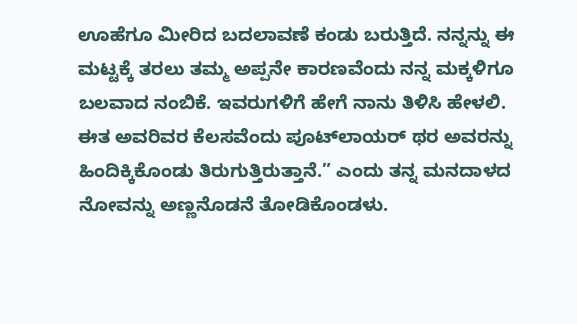ಊಹೆಗೂ ಮೀರಿದ ಬದಲಾವಣೆ ಕಂಡು ಬರುತ್ತಿದೆ. ನನ್ನನ್ನು ಈ ಮಟ್ಟಕ್ಕೆ ತರಲು ತಮ್ಮ ಅಪ್ಪನೇ ಕಾರಣವೆಂದು ನನ್ನ ಮಕ್ಕಳಿಗೂ ಬಲವಾದ ನಂಬಿಕೆ. ಇವರುಗಳಿಗೆ ಹೇಗೆ ನಾನು ತಿಳಿಸಿ ಹೇಳಲಿ. ಈತ ಅವರಿವರ ಕೆಲಸವೆಂದು ಪೂಟ್‌ಲಾಯರ್ ಥರ ಅವರನ್ನು ಹಿಂದಿಕ್ಕಿಕೊಂಡು ತಿರುಗುತ್ತಿರುತ್ತಾನೆ.” ಎಂದು ತನ್ನ ಮನದಾಳದ ನೋವನ್ನು ಅಣ್ಣನೊಡನೆ ತೋಡಿಕೊಂಡಳು.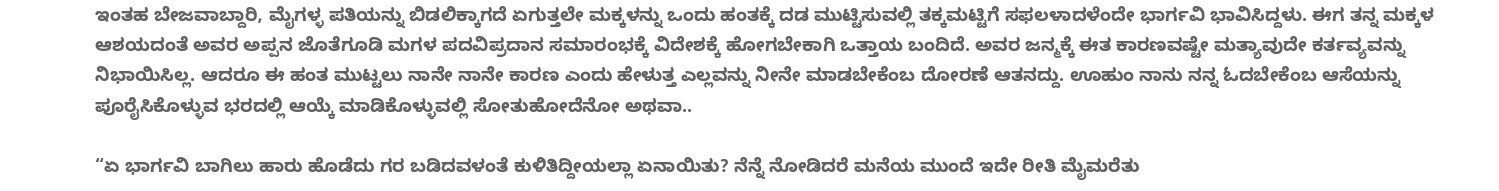ಇಂತಹ ಬೇಜವಾಬ್ದಾರಿ, ಮೈಗಳ್ಳ ಪತಿಯನ್ನು ಬಿಡಲಿಕ್ಕಾಗದೆ ಏಗುತ್ತಲೇ ಮಕ್ಕಳನ್ನು ಒಂದು ಹಂತಕ್ಕೆ ದಡ ಮುಟ್ಟಿಸುವಲ್ಲಿ ತಕ್ಕಮಟ್ಟಿಗೆ ಸಫಲಳಾದಳೆಂದೇ ಭಾರ್ಗವಿ ಭಾವಿಸಿದ್ದಳು. ಈಗ ತನ್ನ ಮಕ್ಕಳ ಆಶಯದಂತೆ ಅವರ ಅಪ್ಪನ ಜೊತೆಗೂಡಿ ಮಗಳ ಪದವಿಪ್ರದಾನ ಸಮಾರಂಭಕ್ಕೆ ವಿದೇಶಕ್ಕೆ ಹೋಗಬೇಕಾಗಿ ಒತ್ತಾಯ ಬಂದಿದೆ. ಅವರ ಜನ್ಮಕ್ಕೆ ಈತ ಕಾರಣವಷ್ಟೇ ಮತ್ಯಾವುದೇ ಕರ್ತವ್ಯವನ್ನು ನಿಭಾಯಿಸಿಲ್ಲ. ಆದರೂ ಈ ಹಂತ ಮುಟ್ಟಲು ನಾನೇ ನಾನೇ ಕಾರಣ ಎಂದು ಹೇಳುತ್ತ ಎಲ್ಲವನ್ನು ನೀನೇ ಮಾಡಬೇಕೆಂಬ ದೋರಣೆ ಆತನದ್ದು. ಊಹುಂ ನಾನು ನನ್ನ ಓದಬೇಕೆಂಬ ಆಸೆಯನ್ನು ಪೂರೈಸಿಕೊಳ್ಳುವ ಭರದಲ್ಲಿ ಆಯ್ಕೆ ಮಾಡಿಕೊಳ್ಳುವಲ್ಲಿ ಸೋತುಹೋದೆನೋ ಅಥವಾ..

“ಏ ಭಾರ್ಗವಿ ಬಾಗಿಲು ಹಾರು ಹೊಡೆದು ಗರ ಬಡಿದವಳಂತೆ ಕುಳಿತಿದ್ದೀಯಲ್ಲಾ ಏನಾಯಿತು? ನೆನ್ನೆ ನೋಡಿದರೆ ಮನೆಯ ಮುಂದೆ ಇದೇ ರೀತಿ ಮೈಮರೆತು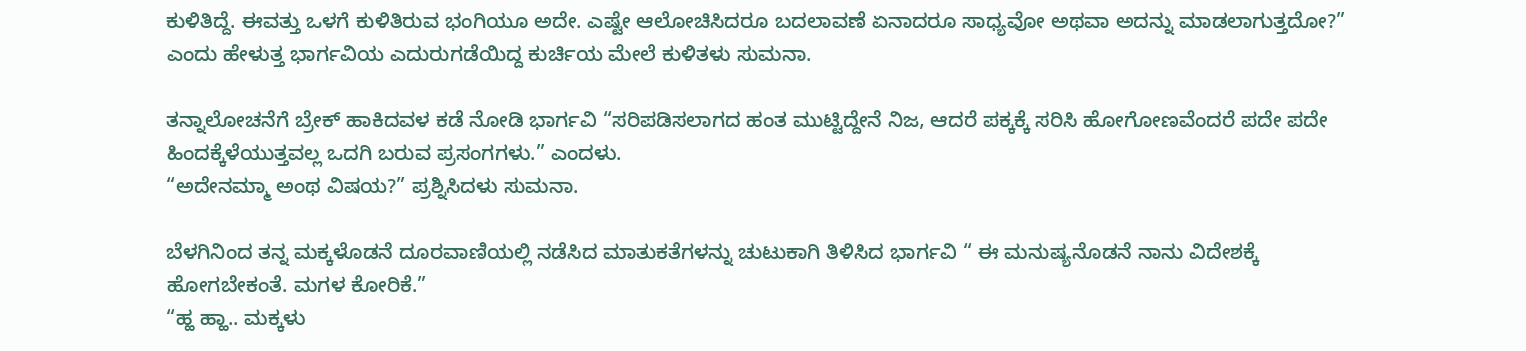ಕುಳಿತಿದ್ದೆ. ಈವತ್ತು ಒಳಗೆ ಕುಳಿತಿರುವ ಭಂಗಿಯೂ ಅದೇ. ಎಷ್ಟೇ ಆಲೋಚಿಸಿದರೂ ಬದಲಾವಣೆ ಏನಾದರೂ ಸಾಧ್ಯವೋ ಅಥವಾ ಅದನ್ನು ಮಾಡಲಾಗುತ್ತದೋ?” ಎಂದು ಹೇಳುತ್ತ ಭಾರ್ಗವಿಯ ಎದುರುಗಡೆಯಿದ್ದ ಕುರ್ಚಿಯ ಮೇಲೆ ಕುಳಿತಳು ಸುಮನಾ.

ತನ್ನಾಲೋಚನೆಗೆ ಬ್ರೇಕ್ ಹಾಕಿದವಳ ಕಡೆ ನೋಡಿ ಭಾರ್ಗವಿ “ಸರಿಪಡಿಸಲಾಗದ ಹಂತ ಮುಟ್ಟಿದ್ದೇನೆ ನಿಜ, ಆದರೆ ಪಕ್ಕಕ್ಕೆ ಸರಿಸಿ ಹೋಗೋಣವೆಂದರೆ ಪದೇ ಪದೇ ಹಿಂದಕ್ಕೆಳೆಯುತ್ತವಲ್ಲ ಒದಗಿ ಬರುವ ಪ್ರಸಂಗಗಳು.” ಎಂದಳು.
“ಅದೇನಮ್ಮಾ ಅಂಥ ವಿಷಯ?” ಪ್ರಶ್ನಿಸಿದಳು ಸುಮನಾ.

ಬೆಳಗಿನಿಂದ ತನ್ನ ಮಕ್ಕಳೊಡನೆ ದೂರವಾಣಿಯಲ್ಲಿ ನಡೆಸಿದ ಮಾತುಕತೆಗಳನ್ನು ಚುಟುಕಾಗಿ ತಿಳಿಸಿದ ಭಾರ್ಗವಿ “ ಈ ಮನುಷ್ಯನೊಡನೆ ನಾನು ವಿದೇಶಕ್ಕೆ ಹೋಗಬೇಕಂತೆ. ಮಗಳ ಕೋರಿಕೆ.”
“ಹ್ಹ ಹ್ಹಾ.. ಮಕ್ಕಳು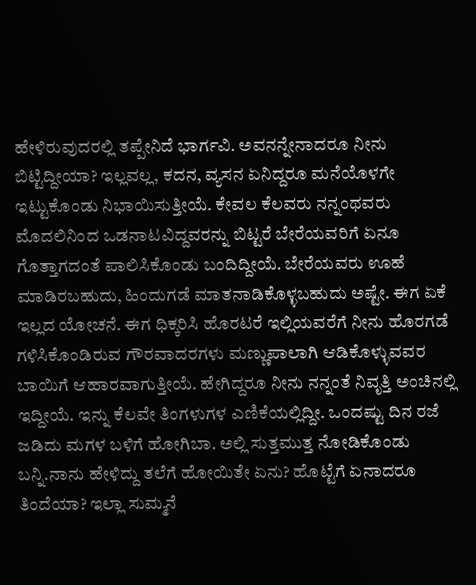ಹೇಳಿರುವುದರಲ್ಲಿ ತಪ್ಪೇನಿದೆ ಭಾರ್ಗವಿ. ಅವನನ್ನೇನಾದರೂ ನೀನು ಬಿಟ್ಟಿದ್ದೀಯಾ? ಇಲ್ಲವಲ್ಲ, ಕದನ, ವ್ಯಸನ ಏನಿದ್ದರೂ ಮನೆಯೊಳಗೇ ಇಟ್ಟುಕೊಂಡು ನಿಭಾಯಿಸುತ್ತೀಯೆ. ಕೇವಲ ಕೆಲವರು ನನ್ನಂಥವರು ಮೊದಲಿನಿಂದ ಒಡನಾಟವಿದ್ದವರನ್ನು ಬಿಟ್ಟರೆ ಬೇರೆಯವರಿಗೆ ಏನೂ ಗೊತ್ತಾಗದಂತೆ ಪಾಲಿಸಿಕೊಂಡು ಬಂದಿದ್ದೀಯೆ. ಬೇರೆಯವರು ಊಹೆ ಮಾಡಿರಬಹುದು, ಹಿಂದುಗಡೆ ಮಾತನಾಡಿಕೊಳ್ಳಬಹುದು ಅಷ್ಟೇ. ಈಗ ಏಕೆ ಇಲ್ಲದ ಯೋಚನೆ. ಈಗ ಧಿಕ್ಕರಿಸಿ ಹೊರಟರೆ ಇಲ್ಲಿಯವರೆಗೆ ನೀನು ಹೊರಗಡೆ ಗಳಿಸಿಕೊಂಡಿರುವ ಗೌರವಾದರಗಳು ಮಣ್ಣುಪಾಲಾಗಿ ಆಡಿಕೊಳ್ಳುವವರ ಬಾಯಿಗೆ ಆಹಾರವಾಗುತ್ತೀಯೆ. ಹೇಗಿದ್ದರೂ ನೀನು ನನ್ನಂತೆ ನಿವೃತ್ತಿ ಅಂಚಿನಲ್ಲಿ ಇದ್ದೀಯೆ. ಇನ್ನು ಕೆಲವೇ ತಿಂಗಳುಗಳ ಎಣಿಕೆಯಲ್ಲಿದ್ದೀ. ಒಂದಷ್ಟು ದಿನ ರಜೆ ಜಡಿದು ಮಗಳ ಬಳಿಗೆ ಹೋಗಿಬಾ. ಅಲ್ಲಿ ಸುತ್ತಮುತ್ತ ನೋಡಿಕೊಂಡು ಬನ್ನಿ.ನಾನು ಹೇಳಿದ್ದು ತಲೆಗೆ ಹೋಯಿತೇ ಏನು? ಹೊಟ್ಟೆಗೆ ಏನಾದರೂ ತಿಂದೆಯಾ? ಇಲ್ಲಾ ಸುಮ್ಮನೆ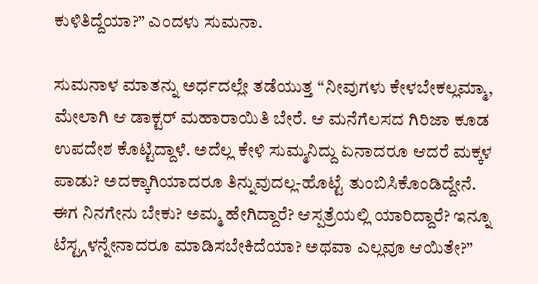ಕುಳಿತಿದ್ದೆಯಾ?” ಎಂದಳು ಸುಮನಾ.

ಸುಮನಾಳ ಮಾತನ್ನು ಅರ್ಧದಲ್ಲೇ ತಡೆಯುತ್ತ “ನೀವುಗಳು ಕೇಳಬೇಕಲ್ಲಮ್ಮಾ, ಮೇಲಾಗಿ ಆ ಡಾಕ್ಟರ್ ಮಹಾರಾಯಿತಿ ಬೇರೆ. ಆ ಮನೆಗೆಲಸದ ಗಿರಿಜಾ ಕೂಡ ಉಪದೇಶ ಕೊಟ್ಟಿದ್ದಾಳೆ. ಅದೆಲ್ಲ ಕೇಳಿ ಸುಮ್ಮನಿದ್ದು ಏನಾದರೂ ಆದರೆ ಮಕ್ಕಳ ಪಾಡು? ಅದಕ್ಕಾಗಿಯಾದರೂ ತಿನ್ನುವುದಲ್ಲ-ಹೊಟ್ಟೆ ತುಂಬಿಸಿಕೊಂಡಿದ್ದೇನೆ. ಈಗ ನಿನಗೇನು ಬೇಕು? ಅಮ್ಮ ಹೇಗಿದ್ದಾರೆ? ಆಸ್ಪತ್ರೆಯಲ್ಲಿ ಯಾರಿದ್ದಾರೆ? ಇನ್ನೂ ಟೆಸ್ಟ್ಗಳನ್ನೇನಾದರೂ ಮಾಡಿಸಬೇಕಿದೆಯಾ? ಅಥವಾ ಎಲ್ಲವೂ ಆಯಿತೇ?”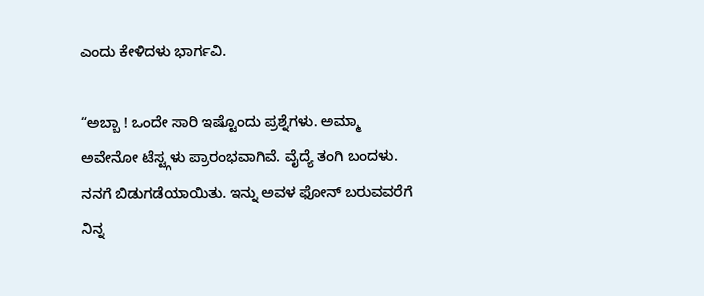ಎಂದು ಕೇಳಿದಳು ಭಾರ್ಗವಿ.

“ಅಬ್ಬಾ ! ಒಂದೇ ಸಾರಿ ಇಷ್ಟೊಂದು ಪ್ರಶ್ನೆಗಳು. ಅಮ್ಮಾ ಅವೇನೋ ಟೆಸ್ಟ್ಗಳು ಪ್ರಾರಂಭವಾಗಿವೆ. ವೈದ್ಯೆ ತಂಗಿ ಬಂದಳು. ನನಗೆ ಬಿಡುಗಡೆಯಾಯಿತು. ಇನ್ನು ಅವಳ ಫೋನ್ ಬರುವವರೆಗೆ ನಿನ್ನ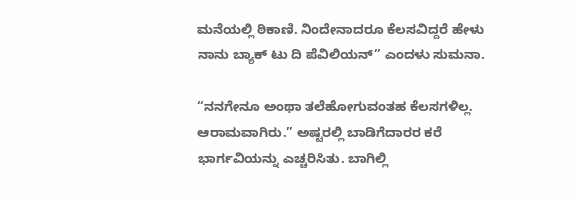ಮನೆಯಲ್ಲಿ ಠಿಕಾಣಿ. ನಿಂದೇನಾದರೂ ಕೆಲಸವಿದ್ದರೆ ಹೇಳು ನಾನು ಬ್ಯಾಕ್ ಟು ದಿ ಪೆವಿಲಿಯನ್” ಎಂದಳು ಸುಮನಾ.

“ನನಗೇನೂ ಅಂಥಾ ತಲೆಹೋಗುವಂತಹ ಕೆಲಸಗಳಿಲ್ಲ. ಆರಾಮವಾಗಿರು.” ಅಷ್ಟರಲ್ಲಿ ಬಾಡಿಗೆದಾರರ ಕರೆ ಭಾರ್ಗವಿಯನ್ನು ಎಚ್ಚರಿಸಿತು. ಬಾಗಿಲ್ಲಿ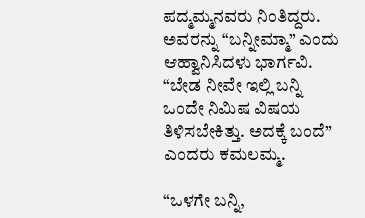ಪದ್ಮಮ್ಮನವರು ನಿಂತಿದ್ದರು. ಅವರನ್ನು “ಬನ್ನೀಮ್ಮಾ” ಎಂದು ಆಹ್ವಾನಿಸಿದಳು ಭಾರ್ಗವಿ. “ಬೇಡ ನೀವೇ ಇಲ್ಲಿ ಬನ್ನಿ ಒಂದೇ ನಿಮಿಷ ವಿಷಯ ತಿಳಿಸಬೇಕಿತ್ತು. ಅದಕ್ಕೆ ಬಂದೆ” ಎಂದರು ಕಮಲಮ್ಮ.

“ಒಳಗೇ ಬನ್ನಿ,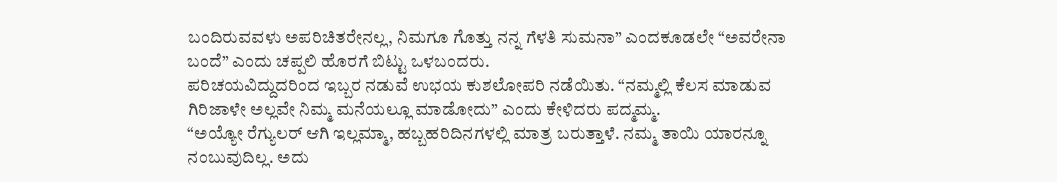ಬಂದಿರುವವಳು ಅಪರಿಚಿತರೇನಲ್ಲ, ನಿಮಗೂ ಗೊತ್ತು ನನ್ನ ಗೆಳತಿ ಸುಮನಾ” ಎಂದಕೂಡಲೇ “ಅವರೇನಾ ಬಂದೆ” ಎಂದು ಚಪ್ಪಲಿ ಹೊರಗೆ ಬಿಟ್ಟು ಒಳಬಂದರು.
ಪರಿಚಯವಿದ್ದುದರಿಂದ ಇಬ್ಬರ ನಡುವೆ ಉಭಯ ಕುಶಲೋಪರಿ ನಡೆಯಿತು. “ನಮ್ಮಲ್ಲಿ ಕೆಲಸ ಮಾಡುವ ಗಿರಿಜಾಳೇ ಅಲ್ಲವೇ ನಿಮ್ಮ ಮನೆಯಲ್ಲೂ ಮಾಡೋದು” ಎಂದು ಕೇಳಿದರು ಪದ್ಮಮ್ಮ.
“ಅಯ್ಯೋ ರೆಗ್ಯುಲರ್ ಆಗಿ ಇಲ್ಲಮ್ಮಾ, ಹಬ್ಬಹರಿದಿನಗಳಲ್ಲಿ ಮಾತ್ರ ಬರುತ್ತಾಳೆ. ನಮ್ಮ ತಾಯಿ ಯಾರನ್ನೂ ನಂಬುವುದಿಲ್ಲ. ಅದು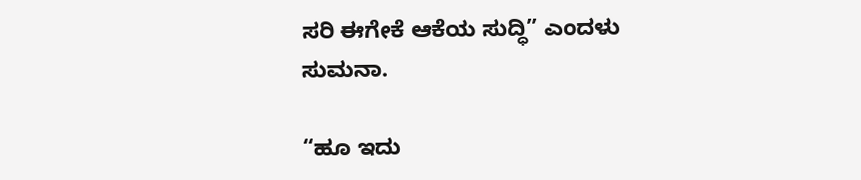ಸರಿ ಈಗೇಕೆ ಆಕೆಯ ಸುದ್ಧಿ” ಎಂದಳು ಸುಮನಾ.

“ಹೂ ಇದು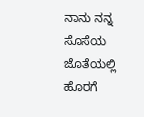ನಾನು ನನ್ನ ಸೊಸೆಯ ಜೊತೆಯಲ್ಲಿ ಹೊರಗೆ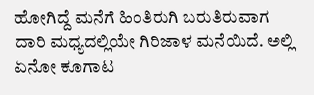ಹೋಗಿದ್ದೆ ಮನೆಗೆ ಹಿಂತಿರುಗಿ ಬರುತಿರುವಾಗ ದಾರಿ ಮಧ್ಯದಲ್ಲಿಯೇ ಗಿರಿಜಾಳ ಮನೆಯಿದೆ. ಅಲ್ಲಿ ಏನೋ ಕೂಗಾಟ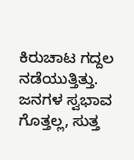ಕಿರುಚಾಟ ಗದ್ದಲ ನಡೆಯುತ್ತಿತ್ತು. ಜನಗಳ ಸ್ವಭಾವ ಗೊತ್ತಲ್ಲ, ಸುತ್ತ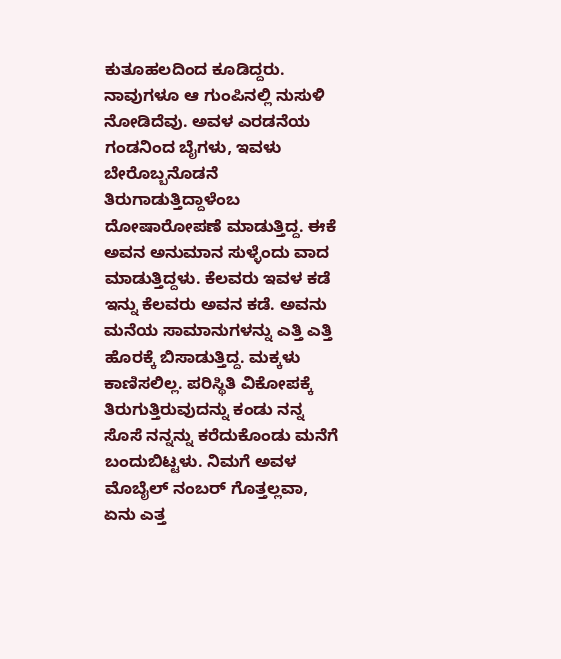ಕುತೂಹಲದಿಂದ ಕೂಡಿದ್ದರು. ನಾವುಗಳೂ ಆ ಗುಂಪಿನಲ್ಲಿ ನುಸುಳಿ ನೋಡಿದೆವು. ಅವಳ ಎರಡನೆಯ ಗಂಡನಿಂದ ಬೈಗಳು, ಇವಳು ಬೇರೊಬ್ಬನೊಡನೆ ತಿರುಗಾಡುತ್ತಿದ್ದಾಳೆಂಬ ದೋಷಾರೋಪಣೆ ಮಾಡುತ್ತಿದ್ದ. ಈಕೆ ಅವನ ಅನುಮಾನ ಸುಳ್ಳೆಂದು ವಾದ ಮಾಡುತ್ತಿದ್ದಳು. ಕೆಲವರು ಇವಳ ಕಡೆ ಇನ್ನು ಕೆಲವರು ಅವನ ಕಡೆ. ಅವನು ಮನೆಯ ಸಾಮಾನುಗಳನ್ನು ಎತ್ತಿ ಎತ್ತಿ ಹೊರಕ್ಕೆ ಬಿಸಾಡುತ್ತಿದ್ದ. ಮಕ್ಕಳು ಕಾಣಿಸಲಿಲ್ಲ. ಪರಿಸ್ಥಿತಿ ವಿಕೋಪಕ್ಕೆ ತಿರುಗುತ್ತಿರುವುದನ್ನು ಕಂಡು ನನ್ನ ಸೊಸೆ ನನ್ನನ್ನು ಕರೆದುಕೊಂಡು ಮನೆಗೆ ಬಂದುಬಿಟ್ಟಳು. ನಿಮಗೆ ಅವಳ ಮೊಬೈಲ್ ನಂಬರ್ ಗೊತ್ತಲ್ಲವಾ, ಏನು ಎತ್ತ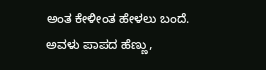ಅಂತ ಕೇಳೀಂತ ಹೇಳಲು ಬಂದೆ. ಅವಳು ಪಾಪದ ಹೆಣ್ಣು,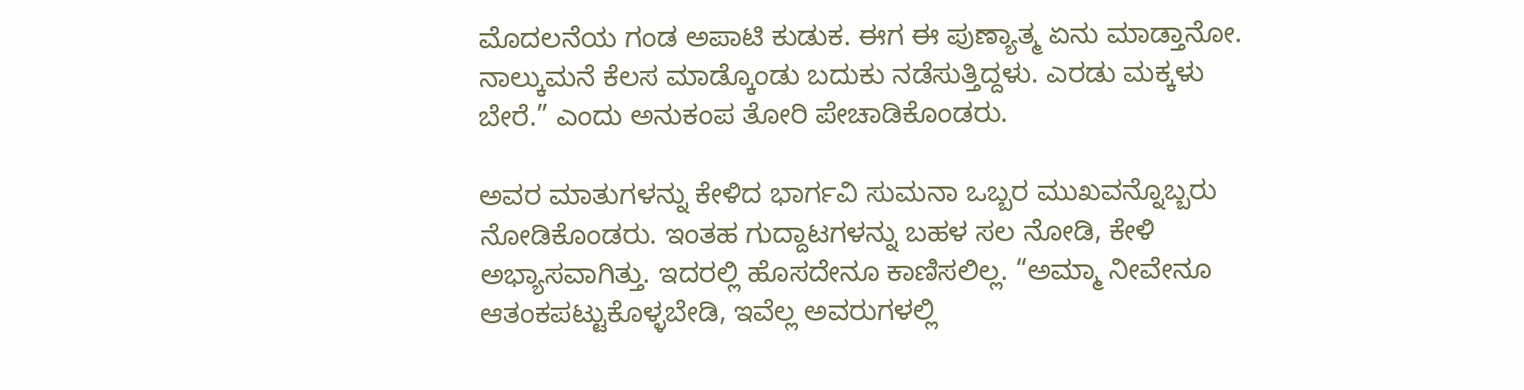ಮೊದಲನೆಯ ಗಂಡ ಅಪಾಟಿ ಕುಡುಕ. ಈಗ ಈ ಪುಣ್ಯಾತ್ಮ ಏನು ಮಾಡ್ತಾನೋ. ನಾಲ್ಕುಮನೆ ಕೆಲಸ ಮಾಡ್ಕೊಂಡು ಬದುಕು ನಡೆಸುತ್ತಿದ್ದಳು. ಎರಡು ಮಕ್ಕಳು ಬೇರೆ.” ಎಂದು ಅನುಕಂಪ ತೋರಿ ಪೇಚಾಡಿಕೊಂಡರು.

ಅವರ ಮಾತುಗಳನ್ನು ಕೇಳಿದ ಭಾರ್ಗವಿ ಸುಮನಾ ಒಬ್ಬರ ಮುಖವನ್ನೊಬ್ಬರು ನೋಡಿಕೊಂಡರು. ಇಂತಹ ಗುದ್ದಾಟಗಳನ್ನು ಬಹಳ ಸಲ ನೋಡಿ, ಕೇಳಿ ಅಭ್ಯಾಸವಾಗಿತ್ತು. ಇದರಲ್ಲಿ ಹೊಸದೇನೂ ಕಾಣಿಸಲಿಲ್ಲ. “ಅಮ್ಮಾ ನೀವೇನೂ ಆತಂಕಪಟ್ಟುಕೊಳ್ಳಬೇಡಿ, ಇವೆಲ್ಲ ಅವರುಗಳಲ್ಲಿ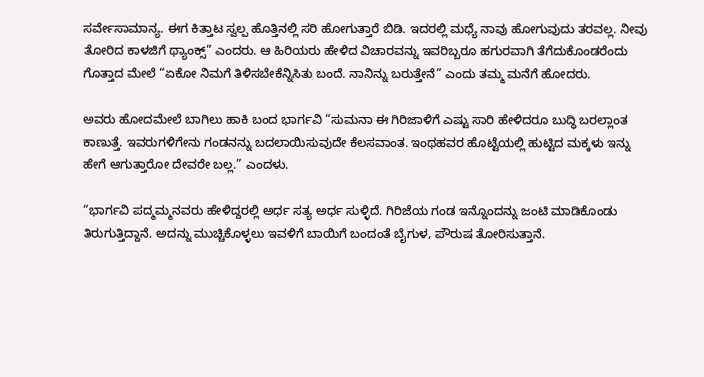ಸರ್ವೇಸಾಮಾನ್ಯ. ಈಗ ಕಿತ್ತಾಟ ಸ್ವಲ್ಪ ಹೊತ್ತಿನಲ್ಲಿ ಸರಿ ಹೋಗುತ್ತಾರೆ ಬಿಡಿ. ಇದರಲ್ಲಿ ಮಧ್ಯೆ ನಾವು ಹೋಗುವುದು ತರವಲ್ಲ. ನೀವು ತೋರಿದ ಕಾಳಜಿಗೆ ಥ್ಯಾಂಕ್ಸ್” ಎಂದರು. ಆ ಹಿರಿಯರು ಹೇಳಿದ ವಿಚಾರವನ್ನು ಇವರಿಬ್ಬರೂ ಹಗುರವಾಗಿ ತೆಗೆದುಕೊಂಡರೆಂದು ಗೊತ್ತಾದ ಮೇಲೆ “ಏಕೋ ನಿಮಗೆ ತಿಳಿಸಬೇಕೆನ್ನಿಸಿತು ಬಂದೆ. ನಾನಿನ್ನು ಬರುತ್ತೇನೆ” ಎಂದು ತಮ್ಮ ಮನೆಗೆ ಹೋದರು.

ಅವರು ಹೋದಮೇಲೆ ಬಾಗಿಲು ಹಾಕಿ ಬಂದ ಭಾರ್ಗವಿ “ಸುಮನಾ ಈ ಗಿರಿಜಾಳಿಗೆ ಎಷ್ಟು ಸಾರಿ ಹೇಳಿದರೂ ಬುದ್ಧಿ ಬರಲ್ಲಾಂತ ಕಾಣುತ್ತೆ. ಇವರುಗಳಿಗೇನು ಗಂಡನನ್ನು ಬದಲಾಯಿಸುವುದೇ ಕೆಲಸವಾಂತ. ಇಂಥಹವರ ಹೊಟ್ಟೆಯಲ್ಲಿ ಹುಟ್ಟಿದ ಮಕ್ಕಳು ಇನ್ನು ಹೇಗೆ ಆಗುತ್ತಾರೋ ದೇವರೇ ಬಲ್ಲ.” ಎಂದಳು.

“ಭಾರ್ಗವಿ ಪದ್ಮಮ್ಮನವರು ಹೇಳಿದ್ದರಲ್ಲಿ ಅರ್ಧ ಸತ್ಯ ಅರ್ಧ ಸುಳ್ಳಿದೆ. ಗಿರಿಜೆಯ ಗಂಡ ಇನ್ನೊಂದನ್ನು ಜಂಟಿ ಮಾಡಿಕೊಂಡು ತಿರುಗುತ್ತಿದ್ದಾನೆ. ಅದನ್ನು ಮುಚ್ಚಿಕೊಳ್ಳಲು ಇವಳಿಗೆ ಬಾಯಿಗೆ ಬಂದಂತೆ ಬೈಗುಳ, ಪೌರುಷ ತೋರಿಸುತ್ತಾನೆ.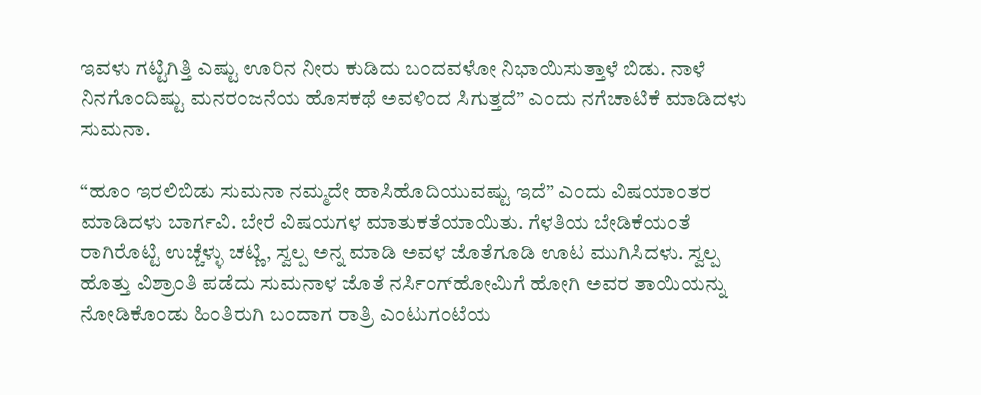ಇವಳು ಗಟ್ಟಿಗಿತ್ತಿ ಎಷ್ಟು ಊರಿನ ನೀರು ಕುಡಿದು ಬಂದವಳೋ ನಿಭಾಯಿಸುತ್ತಾಳೆ ಬಿಡು. ನಾಳೆ ನಿನಗೊಂದಿಷ್ಟು ಮನರಂಜನೆಯ ಹೊಸಕಥೆ ಅವಳಿಂದ ಸಿಗುತ್ತದೆ” ಎಂದು ನಗೆಚಾಟಿಕೆ ಮಾಡಿದಳು ಸುಮನಾ.

“ಹೂಂ ಇರಲಿಬಿಡು ಸುಮನಾ ನಮ್ಮದೇ ಹಾಸಿಹೊದಿಯುವಷ್ಟು ಇದೆ” ಎಂದು ವಿಷಯಾಂತರ ಮಾಡಿದಳು ಬಾರ್ಗವಿ. ಬೇರೆ ವಿಷಯಗಳ ಮಾತುಕತೆಯಾಯಿತು. ಗೆಳತಿಯ ಬೇಡಿಕೆಯಂತೆ ರಾಗಿರೊಟ್ಟಿ ಉಚ್ಚೆಳ್ಳು ಚಟ್ಣಿ, ಸ್ವಲ್ಪ ಅನ್ನ ಮಾಡಿ ಅವಳ ಜೊತೆಗೂಡಿ ಊಟ ಮುಗಿಸಿದಳು. ಸ್ವಲ್ಪ ಹೊತ್ತು ವಿಶ್ರಾಂತಿ ಪಡೆದು ಸುಮನಾಳ ಜೊತೆ ನರ್ಸಿಂಗ್‌ಹೋಮಿಗೆ ಹೋಗಿ ಅವರ ತಾಯಿಯನ್ನು ನೋಡಿಕೊಂಡು ಹಿಂತಿರುಗಿ ಬಂದಾಗ ರಾತ್ರಿ ಎಂಟುಗಂಟೆಯ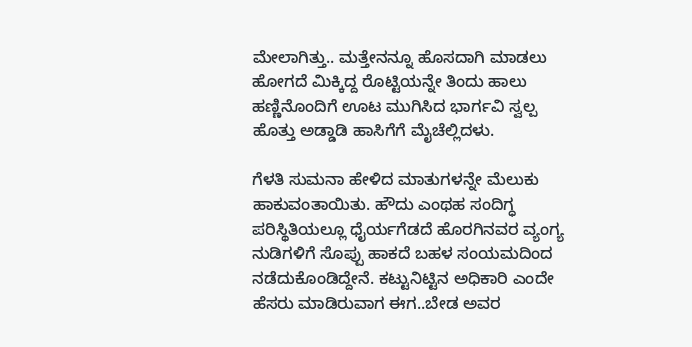ಮೇಲಾಗಿತ್ತು.. ಮತ್ತೇನನ್ನೂ ಹೊಸದಾಗಿ ಮಾಡಲು ಹೋಗದೆ ಮಿಕ್ಕಿದ್ದ ರೊಟ್ಟಿಯನ್ನೇ ತಿಂದು ಹಾಲು ಹಣ್ಣಿನೊಂದಿಗೆ ಊಟ ಮುಗಿಸಿದ ಭಾರ್ಗವಿ ಸ್ವಲ್ಪ ಹೊತ್ತು ಅಡ್ಡಾಡಿ ಹಾಸಿಗೆಗೆ ಮೈಚೆಲ್ಲಿದಳು.

ಗೆಳತಿ ಸುಮನಾ ಹೇಳಿದ ಮಾತುಗಳನ್ನೇ ಮೆಲುಕು ಹಾಕುವಂತಾಯಿತು. ಹೌದು ಎಂಥಹ ಸಂದಿಗ್ಧ ಪರಿಸ್ಥಿತಿಯಲ್ಲೂ ಧೈರ್ಯಗೆಡದೆ ಹೊರಗಿನವರ ವ್ಯಂಗ್ಯ ನುಡಿಗಳಿಗೆ ಸೊಪ್ಪು ಹಾಕದೆ ಬಹಳ ಸಂಯಮದಿಂದ ನಡೆದುಕೊಂಡಿದ್ದೇನೆ. ಕಟ್ಟುನಿಟ್ಟಿನ ಅಧಿಕಾರಿ ಎಂದೇ ಹೆಸರು ಮಾಡಿರುವಾಗ ಈಗ..ಬೇಡ ಅವರ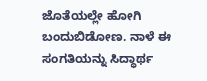ಜೊತೆಯಲ್ಲೇ ಹೋಗಿ ಬಂದುಬಿಡೋಣ. ನಾಳೆ ಈ ಸಂಗತಿಯನ್ನು ಸಿದ್ಧಾರ್ಥ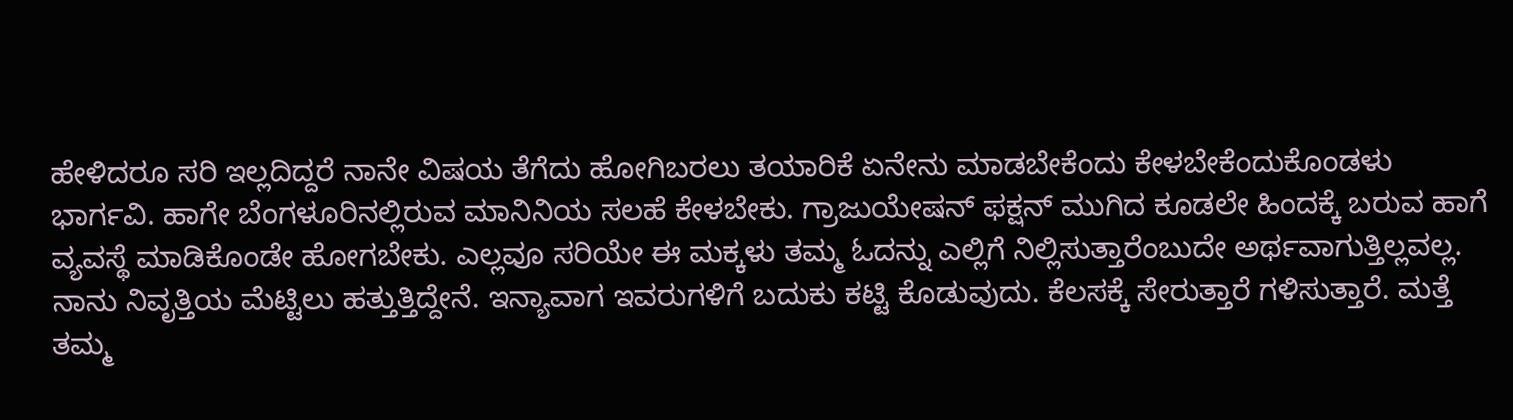ಹೇಳಿದರೂ ಸರಿ ಇಲ್ಲದಿದ್ದರೆ ನಾನೇ ವಿಷಯ ತೆಗೆದು ಹೋಗಿಬರಲು ತಯಾರಿಕೆ ಏನೇನು ಮಾಡಬೇಕೆಂದು ಕೇಳಬೇಕೆಂದುಕೊಂಡಳು ಭಾರ್ಗವಿ. ಹಾಗೇ ಬೆಂಗಳೂರಿನಲ್ಲಿರುವ ಮಾನಿನಿಯ ಸಲಹೆ ಕೇಳಬೇಕು. ಗ್ರಾಜುಯೇಷನ್ ಫಕ್ಷನ್ ಮುಗಿದ ಕೂಡಲೇ ಹಿಂದಕ್ಕೆ ಬರುವ ಹಾಗೆ ವ್ಯವಸ್ಥೆ ಮಾಡಿಕೊಂಡೇ ಹೋಗಬೇಕು. ಎಲ್ಲವೂ ಸರಿಯೇ ಈ ಮಕ್ಕಳು ತಮ್ಮ ಓದನ್ನು ಎಲ್ಲಿಗೆ ನಿಲ್ಲಿಸುತ್ತಾರೆಂಬುದೇ ಅರ್ಥವಾಗುತ್ತಿಲ್ಲವಲ್ಲ. ನಾನು ನಿವೃತ್ತಿಯ ಮೆಟ್ಟಿಲು ಹತ್ತುತ್ತಿದ್ದೇನೆ. ಇನ್ಯಾವಾಗ ಇವರುಗಳಿಗೆ ಬದುಕು ಕಟ್ಟಿ ಕೊಡುವುದು. ಕೆಲಸಕ್ಕೆ ಸೇರುತ್ತಾರೆ ಗಳಿಸುತ್ತಾರೆ. ಮತ್ತೆ ತಮ್ಮ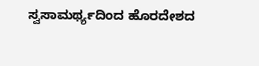ಸ್ವಸಾಮರ್ಥ್ಯದಿಂದ ಹೊರದೇಶದ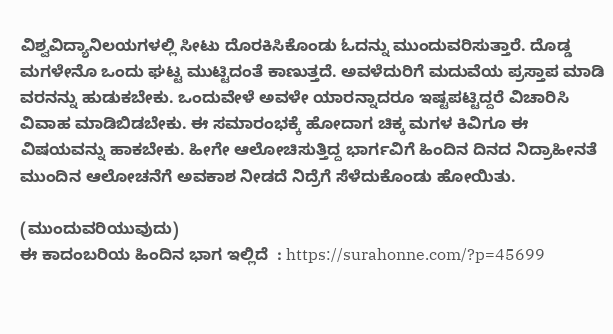ವಿಶ್ವವಿದ್ಯಾನಿಲಯಗಳಲ್ಲಿ ಸೀಟು ದೊರಕಿಸಿಕೊಂಡು ಓದನ್ನು ಮುಂದುವರಿಸುತ್ತಾರೆ. ದೊಡ್ಡ ಮಗಳೇನೊ ಒಂದು ಘಟ್ಟ ಮುಟ್ಟಿದಂತೆ ಕಾಣುತ್ತದೆ. ಅವಳೆದುರಿಗೆ ಮದುವೆಯ ಪ್ರಸ್ತಾಪ ಮಾಡಿ ವರನನ್ನು ಹುಡುಕಬೇಕು. ಒಂದುವೇಳೆ ಅವಳೇ ಯಾರನ್ನಾದರೂ ಇಷ್ಟಪಟ್ಟಿದ್ದರೆ ವಿಚಾರಿಸಿ ವಿವಾಹ ಮಾಡಿಬಿಡಬೇಕು. ಈ ಸಮಾರಂಭಕ್ಕೆ ಹೋದಾಗ ಚಿಕ್ಕ ಮಗಳ ಕಿವಿಗೂ ಈ ವಿಷಯವನ್ನು ಹಾಕಬೇಕು. ಹೀಗೇ ಆಲೋಚಿಸುತ್ತಿದ್ದ ಭಾರ್ಗವಿಗೆ ಹಿಂದಿನ ದಿನದ ನಿದ್ರಾಹೀನತೆ ಮುಂದಿನ ಆಲೋಚನೆಗೆ ಅವಕಾಶ ನೀಡದೆ ನಿದ್ರೆಗೆ ಸೆಳೆದುಕೊಂಡು ಹೋಯಿತು.

(ಮುಂದುವರಿಯುವುದು)
ಈ ಕಾದಂಬರಿಯ ಹಿಂದಿನ ಭಾಗ ಇಲ್ಲಿದೆ  : https://surahonne.com/?p=45699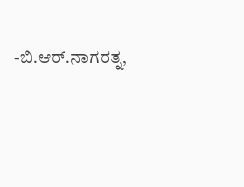-ಬಿ.ಆರ್.ನಾಗರತ್ನ,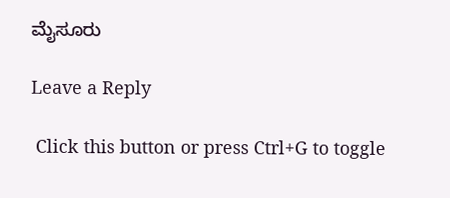ಮೈಸೂರು

Leave a Reply

 Click this button or press Ctrl+G to toggle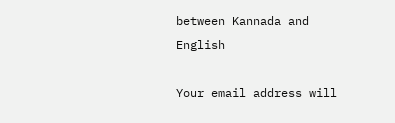between Kannada and English

Your email address will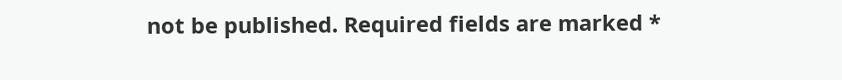not be published. Required fields are marked *